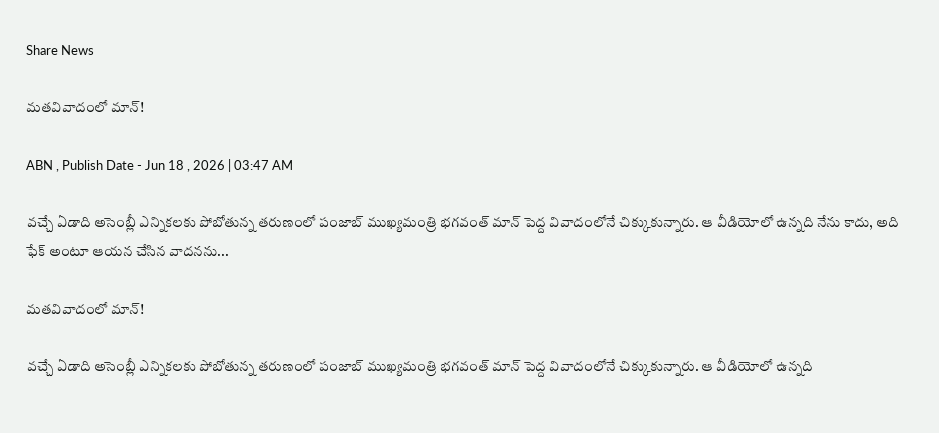Share News

మతవివాదంలో మాన్‌!

ABN , Publish Date - Jun 18 , 2026 | 03:47 AM

వచ్చే ఏడాది అసెంబ్లీ ఎన్నికలకు పోబోతున్న తరుణంలో పంజాబ్‌ ముఖ్యమంత్రి భగవంత్‌ మాన్‌ పెద్ద వివాదంలోనే చిక్కుకున్నారు. ఆ వీడియోలో ఉన్నది నేను కాదు, అది ఫేక్‌ అంటూ ఆయన చేసిన వాదనను...

మతవివాదంలో మాన్‌!

వచ్చే ఏడాది అసెంబ్లీ ఎన్నికలకు పోబోతున్న తరుణంలో పంజాబ్‌ ముఖ్యమంత్రి భగవంత్‌ మాన్‌ పెద్ద వివాదంలోనే చిక్కుకున్నారు. ఆ వీడియోలో ఉన్నది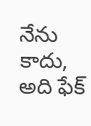నేను కాదు, అది ఫేక్‌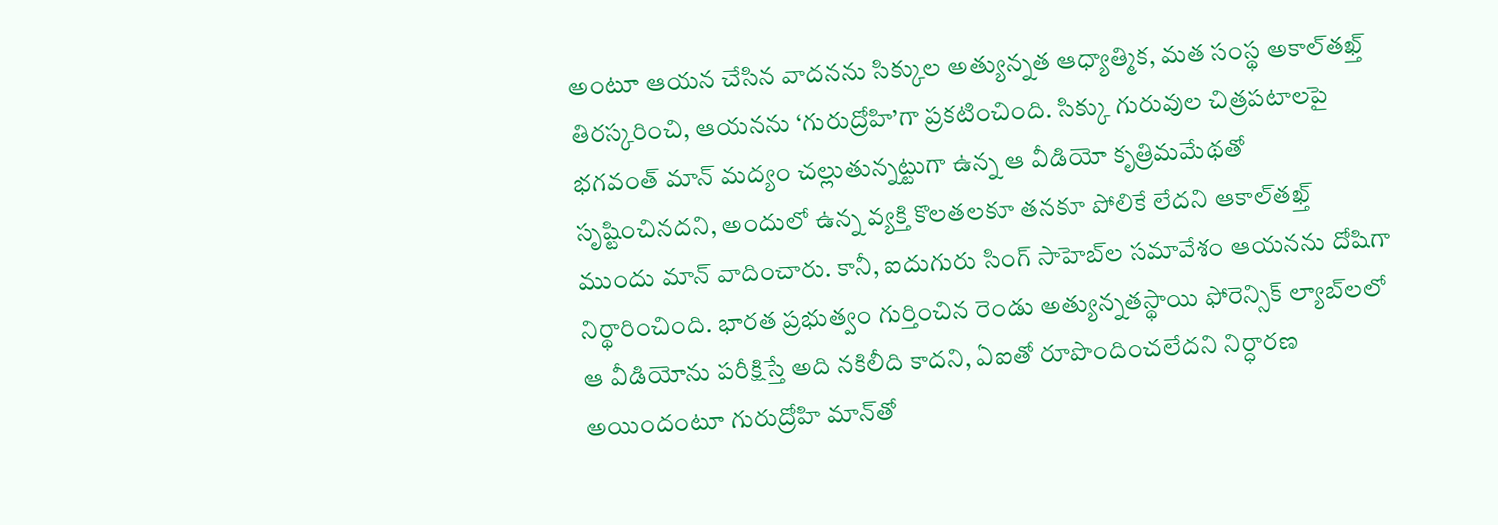అంటూ ఆయన చేసిన వాదనను సిక్కుల అత్యున్నత ఆధ్యాత్మిక, మత సంస్థ అకాల్‌తఖ్త్‌ తిరస్కరించి, ఆయనను ‘గురుద్రోహి’గా ప్రకటించింది. సిక్కు గురువుల చిత్రపటాలపై భగవంత్‌ మాన్‌ మద్యం చల్లుతున్నట్టుగా ఉన్న ఆ వీడియో కృత్రిమమేథతో సృష్టించినదని, అందులో ఉన్న వ్యక్తి కొలతలకూ తనకూ పోలికే లేదని ఆకాల్‌తఖ్త్‌ ముందు మాన్‌ వాదించారు. కానీ, ఐదుగురు సింగ్‌ సాహెబ్‌ల సమావేశం ఆయనను దోషిగా నిర్థారించింది. భారత ప్రభుత్వం గుర్తించిన రెండు అత్యున్నతస్థాయి ఫోరెన్సిక్‌ ల్యాబ్‌లలో ఆ వీడియోను పరీక్షిస్తే అది నకిలీది కాదని, ఏఐతో రూపొందించలేదని నిర్ధారణ అయిందంటూ గురుద్రోహి మాన్‌తో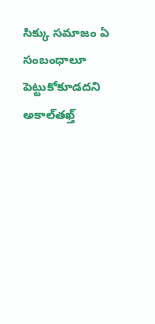సిక్కు సమాజం ఏ సంబంధాలూ పెట్టుకోకూడదని అకాల్‌తఖ్త్‌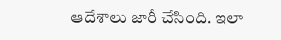ఆదేశాలు జారీ చేసింది. ఇలా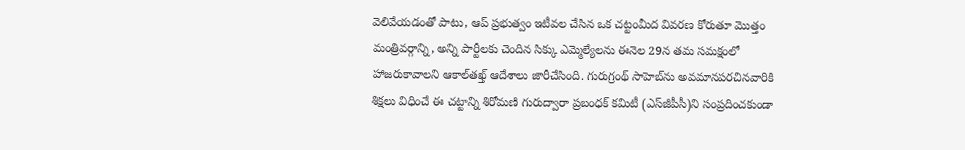వెలివేయడంతో పాటు, ఆప్‌ ప్రభుత్వం ఇటీవల చేసిన ఒక చట్టంమీద వివరణ కోరుతూ మొత్తం మంత్రివర్గాన్ని, అన్ని పార్టీలకు చెందిన సిక్కు ఎమ్మెల్యేలను ఈనెల 29న తమ సమక్షంలో హాజరుకావాలని ఆకాల్‌తఖ్త్‌ ఆదేశాలు జారీచేసింది. గురుగ్రంథ్‌ సాహెబ్‌ను అవమానపరచినవారికి శిక్షలు విధించే ఈ చట్టాన్ని శిరోమణి గురుద్వారా ప్రబంధక్‌ కమిటీ (ఎస్‌జీపీసీ)ని సంప్రదించకుండా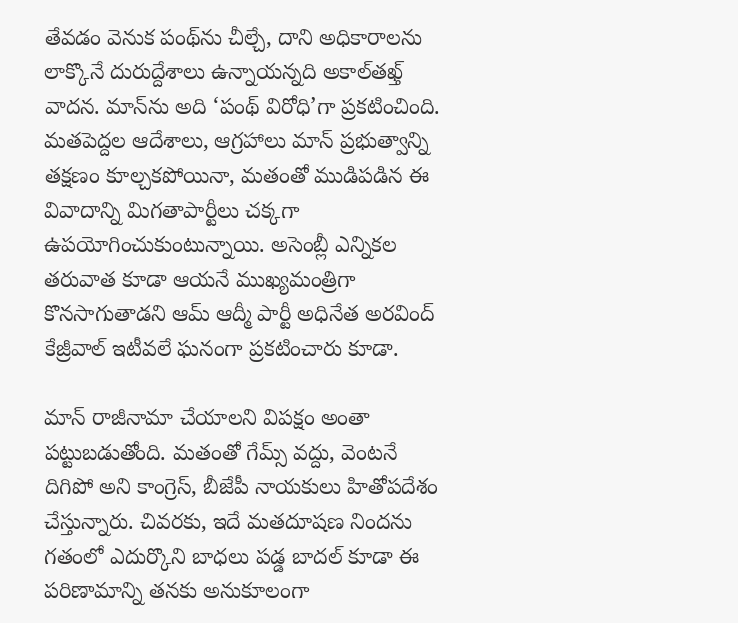తేవడం వెనుక పంథ్‌ను చీల్చే, దాని అధికారాలను లాక్కొనే దురుద్దేశాలు ఉన్నాయన్నది అకాల్‌తఖ్త్‌ వాదన. మాన్‌ను అది ‘పంథ్‌ విరోధి’గా ప్రకటించింది. మతపెద్దల ఆదేశాలు, ఆగ్రహాలు మాన్‌ ప్రభుత్వాన్ని తక్షణం కూల్చకపోయినా, మతంతో ముడిపడిన ఈ వివాదాన్ని మిగతాపార్టీలు చక్కగా ఉపయోగించుకుంటున్నాయి. అసెంబ్లీ ఎన్నికల తరువాత కూడా ఆయనే ముఖ్యమంత్రిగా కొనసాగుతాడని ఆమ్‌ ఆద్మీ పార్టీ అధినేత అరవింద్‌ కేజ్రీవాల్‌ ఇటీవలే ఘనంగా ప్రకటించారు కూడా.

మాన్‌ రాజీనామా చేయాలని విపక్షం అంతా పట్టుబడుతోంది. మతంతో గేమ్స్‌ వద్దు, వెంటనే దిగిపో అని కాంగ్రెస్‌, బీజేపీ నాయకులు హితోపదేశం చేస్తున్నారు. చివరకు, ఇదే మతదూషణ నిందను గతంలో ఎదుర్కొని బాధలు పడ్డ బాదల్‌ కూడా ఈ పరిణామాన్ని తనకు అనుకూలంగా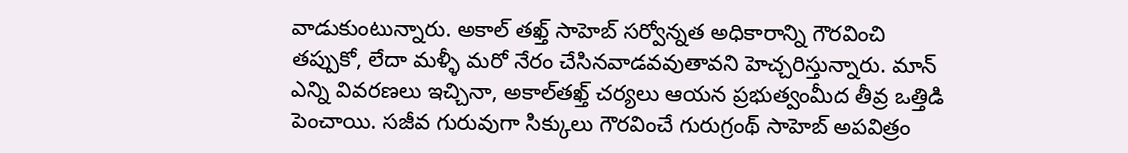వాడుకుంటున్నారు. అకాల్‌ తఖ్త్‌ సాహెబ్‌ సర్వోన్నత అధికారాన్ని గౌరవించి తప్పుకో, లేదా మళ్ళీ మరో నేరం చేసినవాడవవుతావని హెచ్చరిస్తున్నారు. మాన్‌ ఎన్ని వివరణలు ఇచ్చినా, అకాల్‌తఖ్త్‌ చర్యలు ఆయన ప్రభుత్వంమీద తీవ్ర ఒత్తిడి పెంచాయి. సజీవ గురువుగా సిక్కులు గౌరవించే గురుగ్రంథ్‌ సాహెబ్‌ అపవిత్రం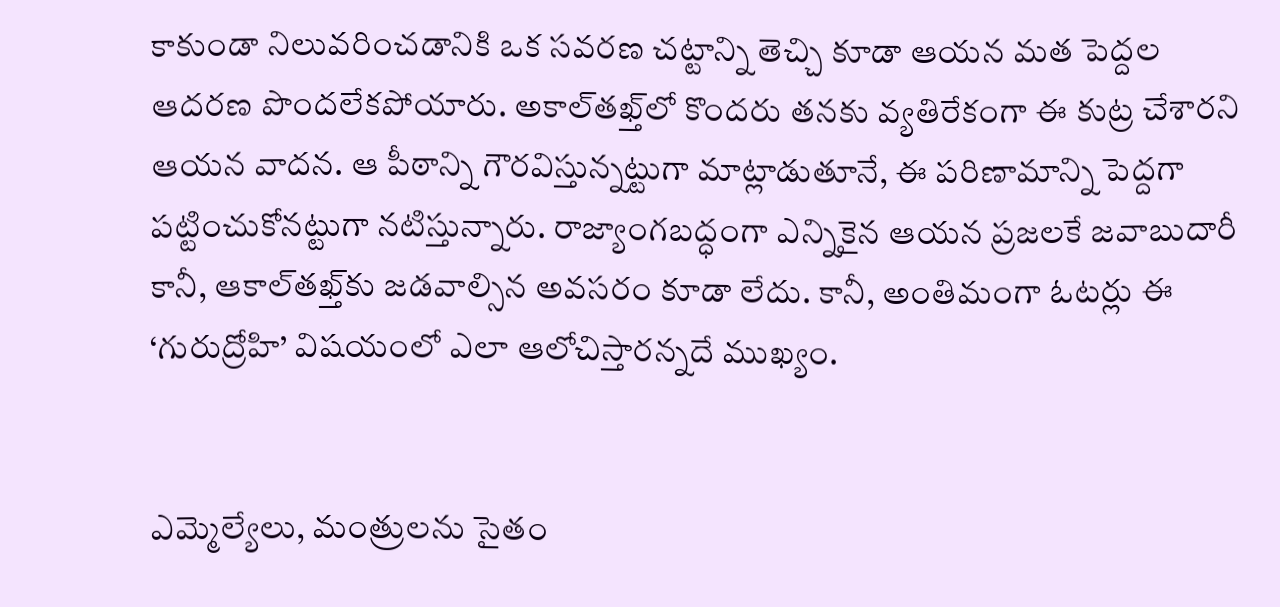కాకుండా నిలువరించడానికి ఒక సవరణ చట్టాన్ని తెచ్చి కూడా ఆయన మత పెద్దల ఆదరణ పొందలేకపోయారు. అకాల్‌తఖ్త్‌లో కొందరు తనకు వ్యతిరేకంగా ఈ కుట్ర చేశారని ఆయన వాదన. ఆ పీఠాన్ని గౌరవిస్తున్నట్టుగా మాట్లాడుతూనే, ఈ పరిణామాన్ని పెద్దగా పట్టించుకోనట్టుగా నటిస్తున్నారు. రాజ్యాంగబద్ధంగా ఎన్నికైన ఆయన ప్రజలకే జవాబుదారీ కానీ, ఆకాల్‌తఖ్త్‌కు జడవాల్సిన అవసరం కూడా లేదు. కానీ, అంతిమంగా ఓటర్లు ఈ ‘గురుద్రోహి’ విషయంలో ఎలా ఆలోచిస్తారన్నదే ముఖ్యం.


ఎమ్మెల్యేలు, మంత్రులను సైతం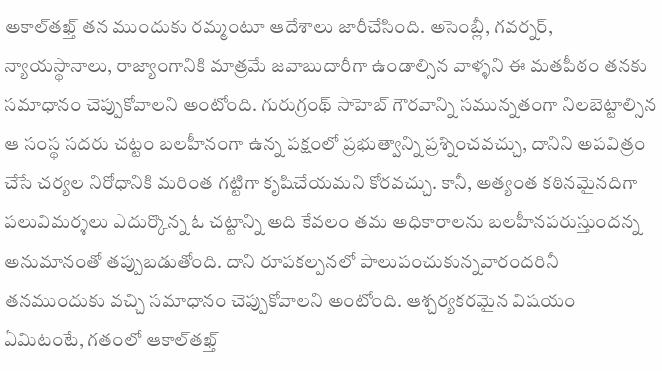అకాల్‌తఖ్త్‌ తన ముందుకు రమ్మంటూ ఆదేశాలు జారీచేసింది. అసెంబ్లీ, గవర్నర్‌, న్యాయస్థానాలు, రాజ్యాంగానికి మాత్రమే జవాబుదారీగా ఉండాల్సిన వాళ్ళని ఈ మతపీఠం తనకు సమాధానం చెప్పుకోవాలని అంటోంది. గురుగ్రంథ్‌ సాహెబ్‌ గౌరవాన్ని సమున్నతంగా నిలబెట్టాల్సిన ఆ సంస్థ సదరు చట్టం బలహీనంగా ఉన్న పక్షంలో ప్రభుత్వాన్ని ప్రశ్నించవచ్చు, దానిని అపవిత్రం చేసే చర్యల నిరోధానికి మరింత గట్టిగా కృషిచేయమని కోరవచ్చు. కానీ, అత్యంత కఠినమైనదిగా పలువిమర్శలు ఎదుర్కొన్న ఓ చట్టాన్ని అది కేవలం తమ అధికారాలను బలహీనపరుస్తుందన్న అనుమానంతో తప్పుబడుతోంది. దాని రూపకల్పనలో పాలుపంచుకున్నవారందరినీ తనముందుకు వచ్చి సమాధానం చెప్పుకోవాలని అంటోంది. ఆశ్చర్యకరమైన విషయం ఏమిటంటే, గతంలో ఆకాల్‌తఖ్త్‌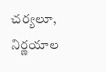చర్యలూ, నిర్ణయాల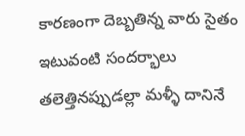కారణంగా దెబ్బతిన్న వారు సైతం ఇటువంటి సందర్భాలు తలెత్తినప్పుడల్లా మళ్ళీ దానినే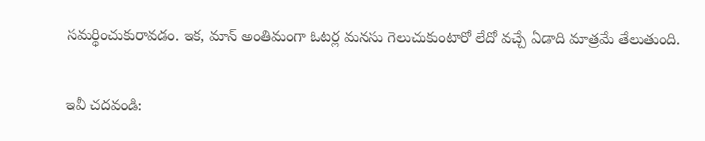సమర్థించుకురావడం. ఇక, మాన్‌ అంతిమంగా ఓటర్ల మనసు గెలుచుకుంటారో లేదో వచ్చే ఏడాది మాత్రమే తేలుతుంది.

ఇవీ చదవండి: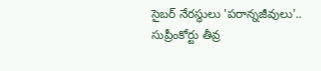సైబర్ నేరస్థులు 'పరాన్నజీవులు'.. సుప్రీంకోర్టు తీవ్ర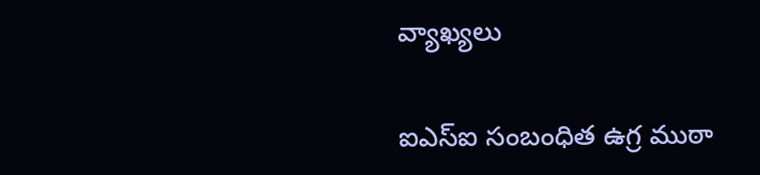వ్యాఖ్యలు

ఐఎస్ఐ సంబంధిత ఉగ్ర ముఠా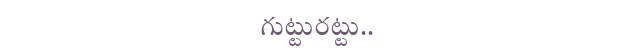గుట్టురట్టు..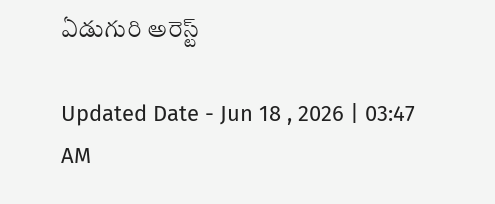ఏడుగురి అరెస్ట్

Updated Date - Jun 18 , 2026 | 03:47 AM